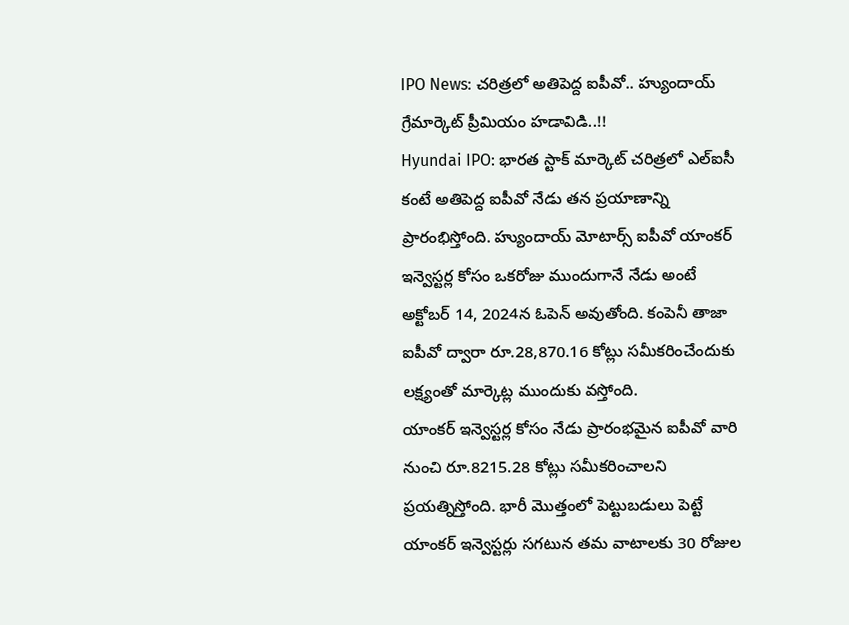IPO News: చరిత్రలో అతిపెద్ద ఐపీవో.. హ్యుందాయ్ గ్రేమార్కెట్ ప్రీమియం హడావిడి..!!
Hyundai IPO: భారత స్టాక్ మార్కెట్ చరిత్రలో ఎల్ఐసీ కంటే అతిపెద్ద ఐపీవో నేడు తన ప్రయాణాన్ని ప్రారంభిస్తోంది. హ్యుందాయ్ మోటార్స్ ఐపీవో యాంకర్ ఇన్వెస్టర్ల కోసం ఒకరోజు ముందుగానే నేడు అంటే అక్టోబర్ 14, 2024న ఓపెన్ అవుతోంది. కంపెనీ తాజా ఐపీవో ద్వారా రూ.28,870.16 కోట్లు సమీకరించేందుకు లక్ష్యంతో మార్కెట్ల ముందుకు వస్తోంది.
యాంకర్ ఇన్వెస్టర్ల కోసం నేడు ప్రారంభమైన ఐపీవో వారి నుంచి రూ.8215.28 కోట్లు సమీకరించాలని ప్రయత్నిస్తోంది. భారీ మెుత్తంలో పెట్టుబడులు పెట్టే యాంకర్ ఇన్వెస్టర్లు సగటున తమ వాటాలకు 30 రోజుల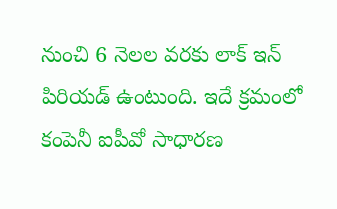నుంచి 6 నెలల వరకు లాక్ ఇన్ పిరియడ్ ఉంటుంది. ఇదే క్రమంలో కంపెనీ ఐపీవో సాధారణ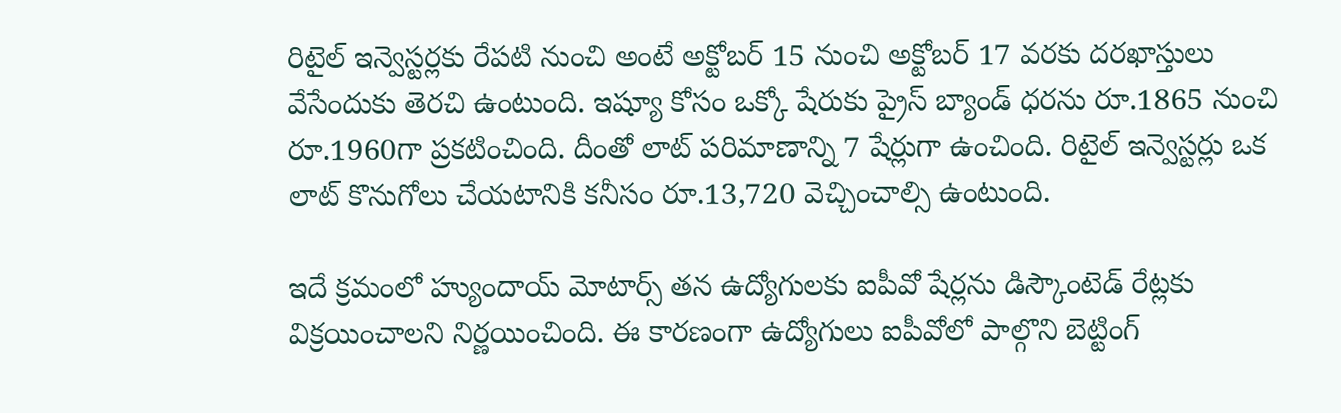రిటైల్ ఇన్వెస్టర్లకు రేపటి నుంచి అంటే అక్టోబర్ 15 నుంచి అక్టోబర్ 17 వరకు దరఖాస్తులు వేసేందుకు తెరచి ఉంటుంది. ఇష్యూ కోసం ఒక్కో షేరుకు ప్రైస్ బ్యాండ్ ధరను రూ.1865 నుంచి రూ.1960గా ప్రకటించింది. దీంతో లాట్ పరిమాణాన్ని 7 షేర్లుగా ఉంచింది. రిటైల్ ఇన్వెస్టర్లు ఒక లాట్ కొనుగోలు చేయటానికి కనీసం రూ.13,720 వెచ్చించాల్సి ఉంటుంది.

ఇదే క్రమంలో హ్యుందాయ్ మోటార్స్ తన ఉద్యోగులకు ఐపీవో షేర్లను డిస్కౌంటెడ్ రేట్లకు విక్రయించాలని నిర్ణయించింది. ఈ కారణంగా ఉద్యోగులు ఐపీవోలో పాల్గొని బెట్టింగ్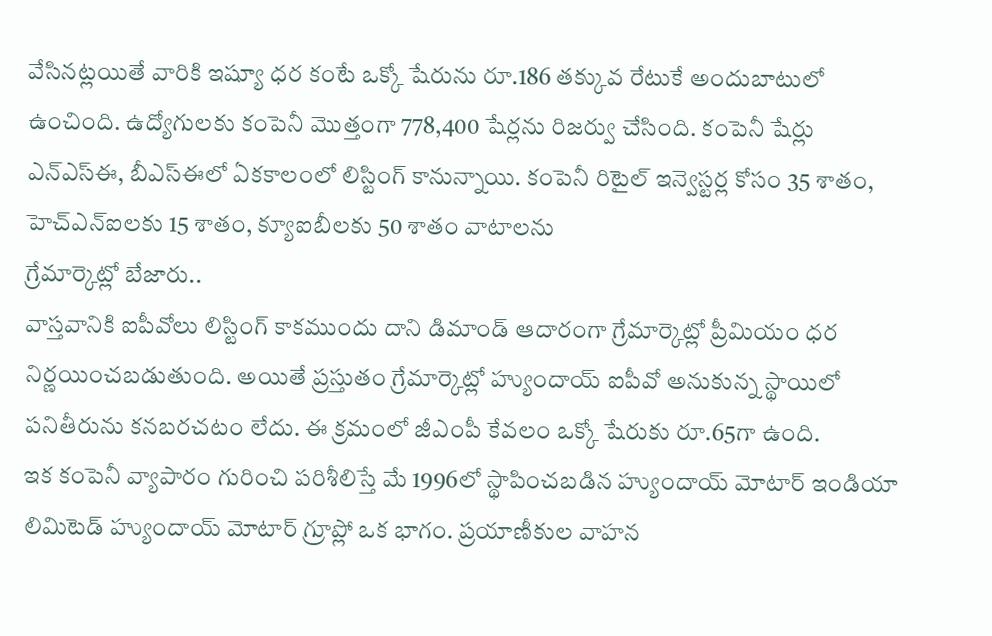వేసినట్లయితే వారికి ఇష్యూ ధర కంటే ఒక్కో షేరును రూ.186 తక్కువ రేటుకే అందుబాటులో ఉంచింది. ఉద్యోగులకు కంపెనీ మెుత్తంగా 778,400 షేర్లను రిజర్వు చేసింది. కంపెనీ షేర్లు ఎన్ఎస్ఈ, బీఎస్ఈలో ఏకకాలంలో లిస్టింగ్ కానున్నాయి. కంపెనీ రిటైల్ ఇన్వెస్టర్ల కోసం 35 శాతం, హెచ్ఎన్ఐలకు 15 శాతం, క్యూఐబీలకు 50 శాతం వాటాలను
గ్రేమార్కెట్లో బేజారు..
వాస్తవానికి ఐపీవోలు లిస్టింగ్ కాకముందు దాని డిమాండ్ ఆదారంగా గ్రేమార్కెట్లో ప్రీమియం ధర నిర్ణయించబడుతుంది. అయితే ప్రస్తుతం గ్రేమార్కెట్లో హ్యుందాయ్ ఐపీవో అనుకున్న స్థాయిలో పనితీరును కనబరచటం లేదు. ఈ క్రమంలో జీఎంపీ కేవలం ఒక్కో షేరుకు రూ.65గా ఉంది.
ఇక కంపెనీ వ్యాపారం గురించి పరిశీలిస్తే మే 1996లో స్థాపించబడిన హ్యుందాయ్ మోటార్ ఇండియా లిమిటెడ్ హ్యుందాయ్ మోటార్ గ్రూప్లో ఒక భాగం. ప్రయాణీకుల వాహన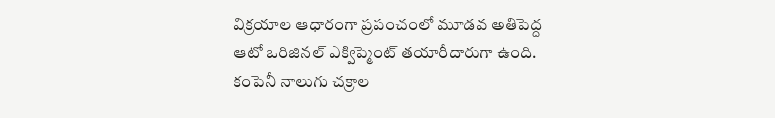విక్రయాల ఆధారంగా ప్రపంచంలో మూడవ అతిపెద్ద ఆటో ఒరిజినల్ ఎక్విప్మెంట్ తయారీదారుగా ఉంది. కంపెనీ నాలుగు చక్రాల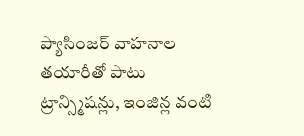ప్యాసింజర్ వాహనాల తయారీతో పాటు ట్రాన్స్మిషన్లు, ఇంజిన్ల వంటి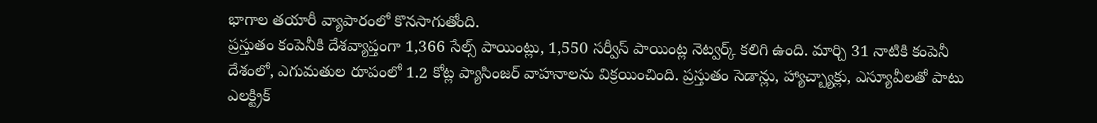భాగాల తయారీ వ్యాపారంలో కొనసాగుతోంది.
ప్రస్తుతం కంపెనీకి దేశవ్యాప్తంగా 1,366 సేల్స్ పాయింట్లు, 1,550 సర్వీస్ పాయింట్ల నెట్వర్క్ కలిగి ఉంది. మార్చి 31 నాటికి కంపెనీ దేశంలో, ఎగుమతుల రూపంలో 1.2 కోట్ల ప్యాసింజర్ వాహనాలను విక్రయించింది. ప్రస్తుతం సెడాన్లు, హ్యాచ్బ్యాక్లు, ఎస్యూవీలతో పాటు ఎలక్ట్రిక్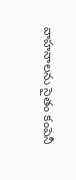వాహనాలను సైతం కంపెనీ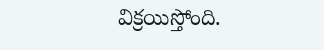విక్రయిస్తోంది.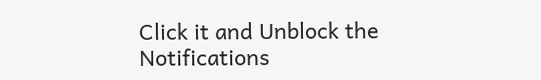Click it and Unblock the Notifications